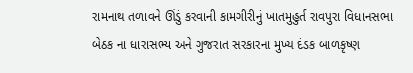રામનાથ તળાવને ઊંડું કરવાની કામગીરીનું ખાતમુહુર્ત રાવપુરા વિધાનસભા બેઠક ના ધારાસભ્ય અને ગુજરાત સરકારના મુખ્ય દંડક બાળકૃષ્ણ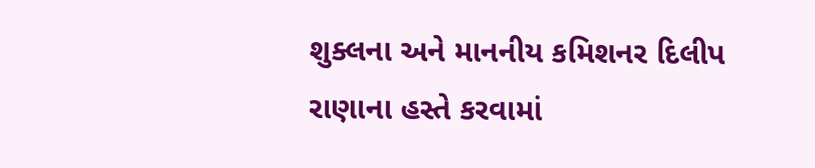શુક્લના અને માનનીય કમિશનર દિલીપ રાણાના હસ્તે કરવામાં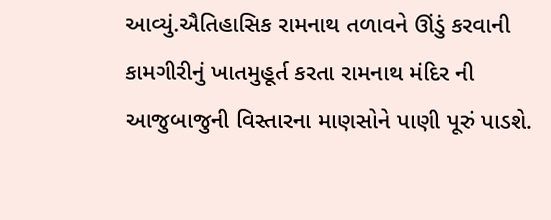આવ્યું.ઐતિહાસિક રામનાથ તળાવને ઊંડું કરવાની કામગીરીનું ખાતમુહૂર્ત કરતા રામનાથ મંદિર ની આજુબાજુની વિસ્તારના માણસોને પાણી પૂરું પાડશે.